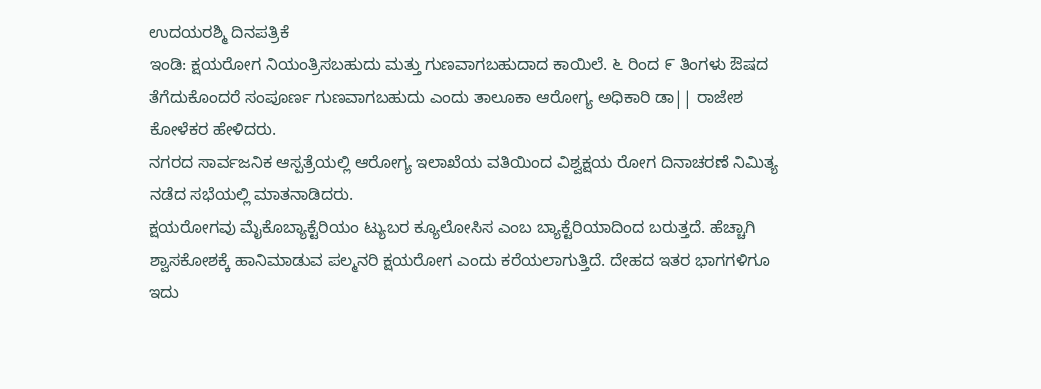ಉದಯರಶ್ಮಿ ದಿನಪತ್ರಿಕೆ
ಇಂಡಿ: ಕ್ಷಯರೋಗ ನಿಯಂತ್ರಿಸಬಹುದು ಮತ್ತು ಗುಣವಾಗಬಹುದಾದ ಕಾಯಿಲೆ. ೬ ರಿಂದ ೯ ತಿಂಗಳು ಔಷದ ತೆಗೆದುಕೊಂದರೆ ಸಂಪೂರ್ಣ ಗುಣವಾಗಬಹುದು ಎಂದು ತಾಲೂಕಾ ಆರೋಗ್ಯ ಅಧಿಕಾರಿ ಡಾ|| ರಾಜೇಶ ಕೋಳೆಕರ ಹೇಳಿದರು.
ನಗರದ ಸಾರ್ವಜನಿಕ ಆಸ್ಪತ್ರೆಯಲ್ಲಿ ಆರೋಗ್ಯ ಇಲಾಖೆಯ ವತಿಯಿಂದ ವಿಶ್ವಕ್ಷಯ ರೋಗ ದಿನಾಚರಣೆ ನಿಮಿತ್ಯ ನಡೆದ ಸಭೆಯಲ್ಲಿ ಮಾತನಾಡಿದರು.
ಕ್ಷಯರೋಗವು ಮೈಕೊಬ್ಯಾಕ್ಟೆರಿಯಂ ಟ್ಯುಬರ ಕ್ಯೂಲೋಸಿಸ ಎಂಬ ಬ್ಯಾಕ್ಟೆರಿಯಾದಿಂದ ಬರುತ್ತದೆ. ಹೆಚ್ಚಾಗಿ ಶ್ವಾಸಕೋಶಕ್ಕೆ ಹಾನಿಮಾಡುವ ಪಲ್ಮನರಿ ಕ್ಷಯರೋಗ ಎಂದು ಕರೆಯಲಾಗುತ್ತಿದೆ. ದೇಹದ ಇತರ ಭಾಗಗಳಿಗೂ ಇದು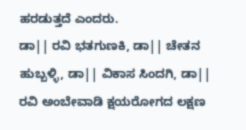ಹರಡುತ್ತದೆ ಎಂದರು.
ಡಾ|| ರವಿ ಭತಗುಣಕಿ, ಡಾ|| ಚೇತನ ಹುಬ್ಬಳ್ಳಿ, ಡಾ|| ವಿಕಾಸ ಸಿಂದಗಿ, ಡಾ|| ರವಿ ಅಂಬೇವಾಡಿ ಕ್ಷಯರೋಗದ ಲಕ್ಷಣ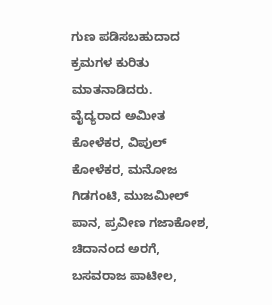ಗುಣ ಪಡಿಸಬಹುದಾದ ಕ್ರಮಗಳ ಕುರಿತು ಮಾತನಾಡಿದರು.
ವೈದ್ಯರಾದ ಅಮೀತ ಕೋಳೆಕರ, ವಿಪುಲ್ ಕೋಳೆಕರ, ಮನೋಜ ಗಿಡಗಂಟಿ, ಮುಜಮೀಲ್ ಪಾನ, ಪ್ರವೀಣ ಗಜಾಕೋಶ, ಚಿದಾನಂದ ಅರಗೆ, ಬಸವರಾಜ ಪಾಟೀಲ,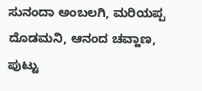ಸುನಂದಾ ಅಂಬಲಗಿ, ಮರಿಯಪ್ಪ ದೊಡಮನಿ, ಆನಂದ ಚವ್ಹಾಣ, ಪುಟ್ಟು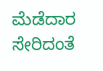ಮೆಡೆದಾರ ಸೇರಿದಂತೆ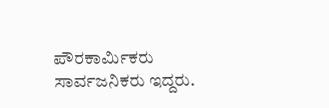ಪೌರಕಾರ್ಮಿಕರು ಸಾರ್ವಜನಿಕರು ಇದ್ದರು.